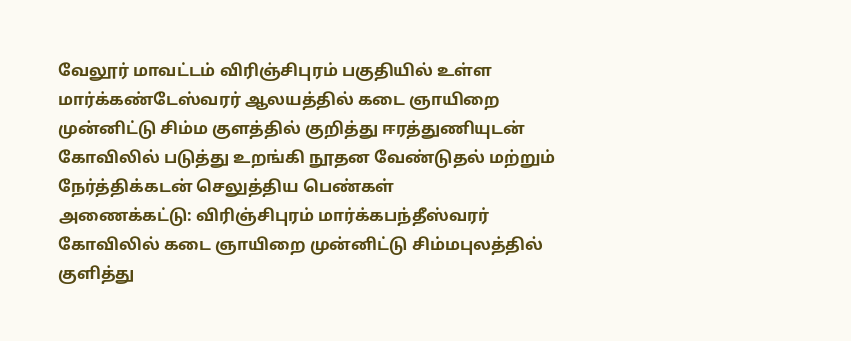வேலூர் மாவட்டம் விரிஞ்சிபுரம் பகுதியில் உள்ள மார்க்கண்டேஸ்வரர் ஆலயத்தில் கடை ஞாயிறை முன்னிட்டு சிம்ம குளத்தில் குறித்து ஈரத்துணியுடன் கோவிலில் படுத்து உறங்கி நூதன வேண்டுதல் மற்றும் நேர்த்திக்கடன் செலுத்திய பெண்கள்
அணைக்கட்டு: விரிஞ்சிபுரம் மார்க்கபந்தீஸ்வரர் கோவிலில் கடை ஞாயிறை முன்னிட்டு சிம்மபுலத்தில் குளித்து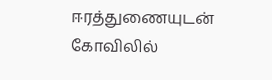ஈரத்துணையுடன் கோவிலில்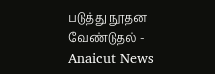படுத்து நூதன வேண்டுதல் - Anaicut News